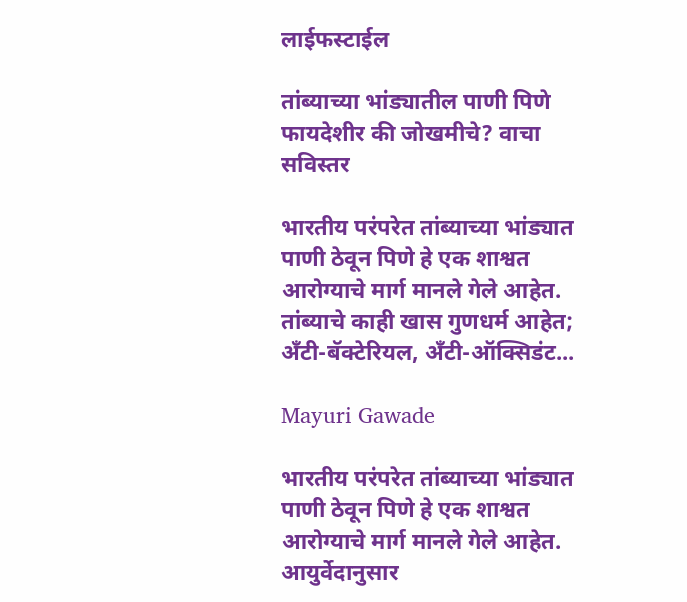लाईफस्टाईल

तांब्याच्या भांड्यातील पाणी पिणे फायदेशीर की जोखमीचे? वाचा सविस्तर

भारतीय परंपरेत तांब्याच्या भांड्यात पाणी ठेवून पिणे हे एक शाश्वत आरोग्याचे मार्ग मानले गेले आहेत. तांब्याचे काही खास गुणधर्म आहेत; अँटी-बॅक्टेरियल, अँटी-ऑक्सिडंट...

Mayuri Gawade

भारतीय परंपरेत तांब्याच्या भांड्यात पाणी ठेवून पिणे हे एक शाश्वत आरोग्याचे मार्ग मानले गेले आहेत. आयुर्वेदानुसार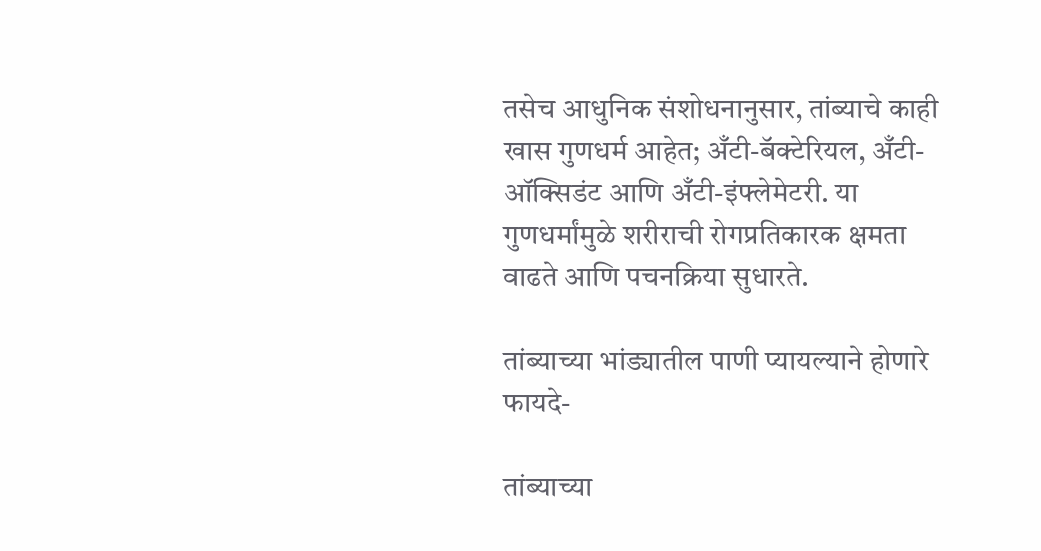तसेच आधुनिक संशोधनानुसार, तांब्याचे काही खास गुणधर्म आहेत; अँटी-बॅक्टेरियल, अँटी-ऑक्सिडंट आणि अँटी-इंफ्लेमेटरी. या गुणधर्मांमुळे शरीराची रोगप्रतिकारक क्षमता वाढते आणि पचनक्रिया सुधारते.

तांब्याच्या भांड्यातील पाणी प्यायल्याने होणारे फायदे-

तांब्याच्या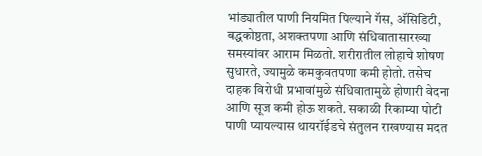भांड्यातील पाणी नियमित पिल्याने गॅस, अ‍ॅसिडिटी, बद्धकोष्ठता, अशक्तपणा आणि संधिवातासारख्या समस्यांवर आराम मिळतो. शरीरातील लोहाचे शोषण सुधारते, ज्यामुळे कमकुवतपणा कमी होतो. तसेच दाहक विरोधी प्रभावांमुळे संधिवातामुळे होणारी वेदना आणि सूज कमी होऊ शकते. सकाळी रिकाम्या पोटी पाणी प्यायल्यास थायरॉईडचे संतुलन राखण्यास मदत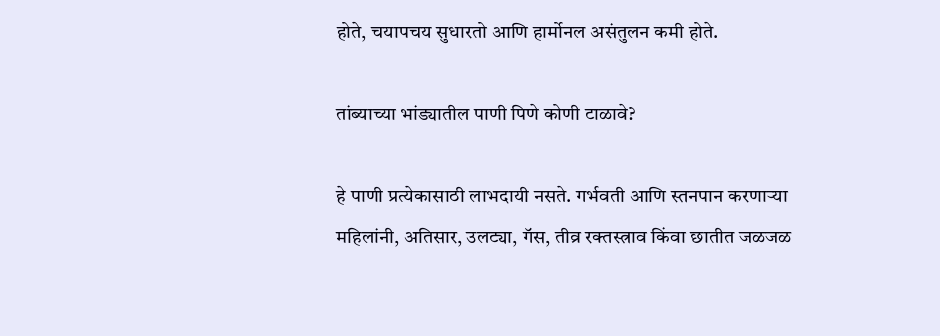होते, चयापचय सुधारतो आणि हार्मोनल असंतुलन कमी होते.

तांब्याच्या भांड्यातील पाणी पिणे कोणी टाळावे?

हे पाणी प्रत्येकासाठी लाभदायी नसते. गर्भवती आणि स्तनपान करणाऱ्या महिलांनी, अतिसार, उलट्या, गॅस, तीव्र रक्तस्त्राव किंवा छातीत जळजळ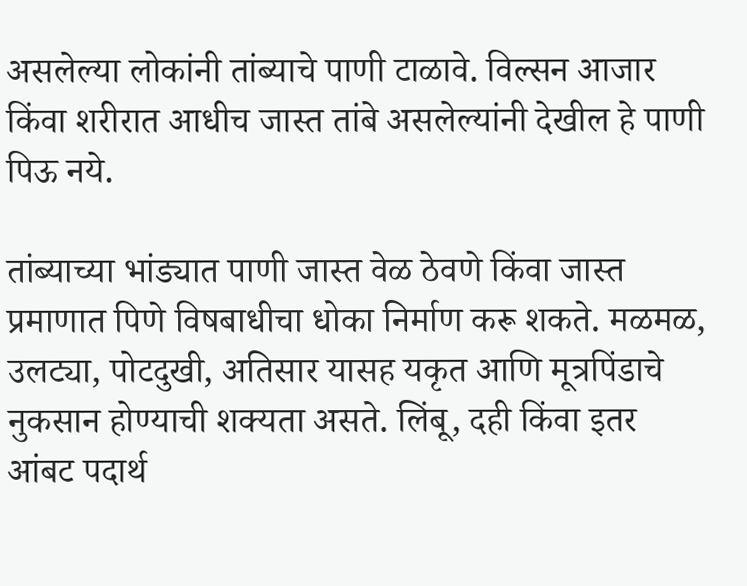असलेल्या लोकांनी तांब्याचे पाणी टाळावे. विल्सन आजार किंवा शरीरात आधीच जास्त तांबे असलेल्यांनी देखील हे पाणी पिऊ नये.

तांब्याच्या भांड्यात पाणी जास्त वेळ ठेवणे किंवा जास्त प्रमाणात पिणे विषबाधीचा धोका निर्माण करू शकते. मळमळ, उलट्या, पोटदुखी, अतिसार यासह यकृत आणि मूत्रपिंडाचे नुकसान होण्याची शक्यता असते. लिंबू, दही किंवा इतर आंबट पदार्थ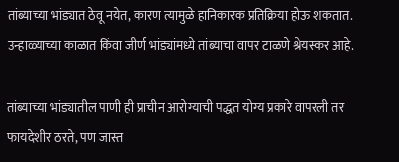तांब्याच्या भांड्यात ठेवू नयेत, कारण त्यामुळे हानिकारक प्रतिक्रिया होऊ शकतात. उन्हाळ्याच्या काळात किंवा जीर्ण भांड्यांमध्ये तांब्याचा वापर टाळणे श्रेयस्कर आहे.

तांब्याच्या भांड्यातील पाणी ही प्राचीन आरोग्याची पद्धत योग्य प्रकारे वापरली तर फायदेशीर ठरते, पण जास्त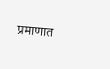प्रमाणात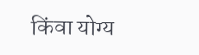किंवा योग्य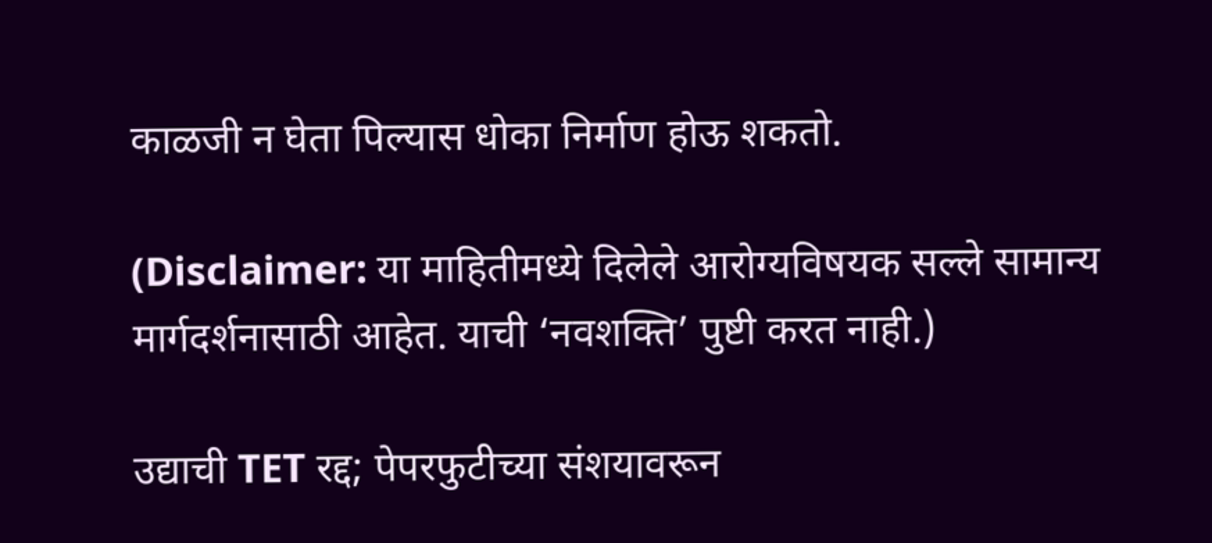काळजी न घेता पिल्यास धोका निर्माण होऊ शकतो.

(Disclaimer: या माहितीमध्ये दिलेले आरोग्यविषयक सल्ले सामान्य मार्गदर्शनासाठी आहेत. याची ‘नवशक्ति’ पुष्टी करत नाही.)

उद्याची TET रद्द; पेपरफुटीच्या संशयावरून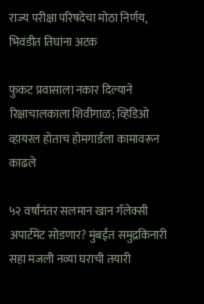राज्य परीक्षा परिषदेचा मोठा निर्णय, भिवंडीत तिघांना अटक

फुकट प्रवासाला नकार दिल्याने रिक्षाचालकाला शिवीगाळ; व्हिडिओ व्हायरल होताच होमगार्डला कामावरून काढले

५२ वर्षांनंतर सलमान खान गॅलेक्सी अपार्टमेंट सोडणार? मुंबईत समुद्रकिनारी सहा मजली नव्या घराची तयारी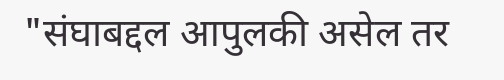"संघाबद्दल आपुलकी असेल तर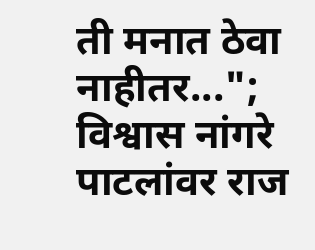ती मनात ठेवा नाहीतर..."; विश्वास नांगरे पाटलांवर राज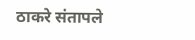ठाकरे संतापले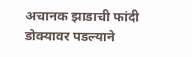अचानक झाडाची फांदी डोक्यावर पडल्याने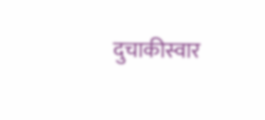दुचाकीस्वार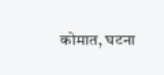कोमात, घटना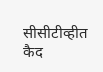सीसीटीव्हीत कैद